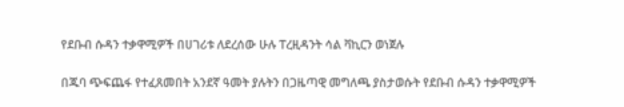የደቡብ ሱዳን ተቃዋሚዎች በሀገሪቱ ለደረሰው ሁሉ ፐረዚዳንት ሳል ቫኪርን ወነጀሉ

በጁባ ጭፍጨፋ የተፈጸመበት አንደኛ ዓመት ያሉትን በጋዜጣዊ መግለጫ ያስታወሱት የደቡብ ሱዳን ተቃዋሚዎች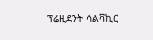ፕሬዚደንት ሳልቫኪር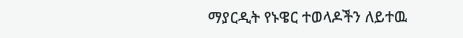ማያርዲት የኑዌር ተወላዶችን ለይተዉ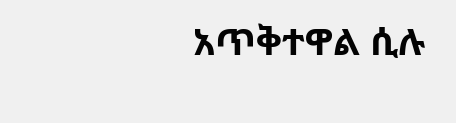አጥቅተዋል ሲሉ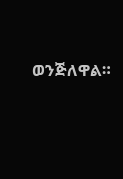ወንጅለዋል።